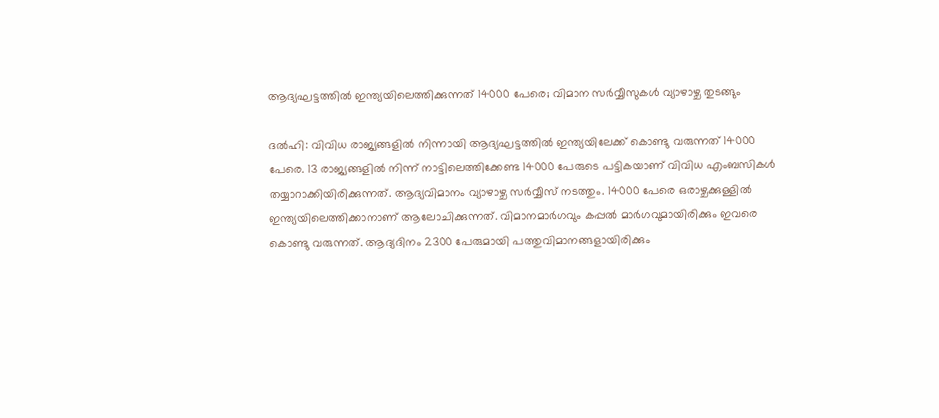ആദ്യഘട്ടത്തില്‍ ഇന്ത്യയിലെത്തിക്കുന്നത് 14000 പേരെ; വിമാന സര്‍വ്വീസുകള്‍ വ്യാഴാഴ്ച തുടങ്ങും

ദല്‍ഹി: വിവിധ രാജ്യങ്ങളില്‍ നിന്നായി ആദ്യഘട്ടത്തില്‍ ഇന്ത്യയിലേക്ക് കൊണ്ടു വരുന്നത് 14000 പേരെ. 13 രാജ്യങ്ങളില്‍ നിന്ന് നാട്ടിലെത്തിക്കേണ്ട 14000 പേരുടെ പട്ടികയാണ് വിവിധ എംബസികള്‍ തയ്യാറാക്കിയിരിക്കുന്നത്. ആദ്യവിമാനം വ്യാഴാഴ്ച സര്‍വ്വീസ് നടത്തും. 14000 പേരെ ഒരാഴ്ചക്കുള്ളില്‍ ഇന്ത്യയിലെത്തിക്കാനാണ് ആലോചിക്കുന്നത്. വിമാനമാര്‍ഗവും കപ്പല്‍ മാര്‍ഗവുമായിരിക്കും ഇവരെ കൊണ്ടു വരുന്നത്. ആദ്യദിനം 2300 പേരുമായി പത്തുവിമാനങ്ങളായിരിക്കും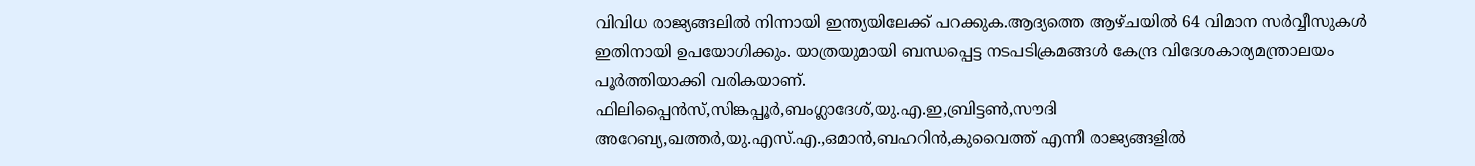വിവിധ രാജ്യങ്ങലില്‍ നിന്നായി ഇന്ത്യയിലേക്ക് പറക്കുക.ആദ്യത്തെ ആഴ്ചയില്‍ 64 വിമാന സര്‍വ്വീസുകള്‍ ഇതിനായി ഉപയോഗിക്കും. യാത്രയുമായി ബന്ധപ്പെട്ട നടപടിക്രമങ്ങള്‍ കേന്ദ്ര വിദേശകാര്യമന്ത്രാലയം പൂര്‍ത്തിയാക്കി വരികയാണ്.
ഫിലിപ്പൈന്‍സ്,സിങ്കപ്പൂര്‍,ബംഗ്ലാദേശ്,യു.എ.ഇ,ബ്രിട്ടണ്‍,സൗദി അറേബ്യ,ഖത്തര്‍,യു.എസ്.എ.,ഒമാന്‍,ബഹറിന്‍,കുവൈത്ത് എന്നീ രാജ്യങ്ങളില്‍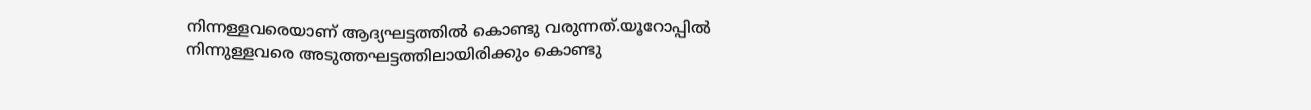നിന്നള്ളവരെയാണ് ആദ്യഘട്ടത്തില്‍ കൊണ്ടു വരുന്നത്.യൂറോപ്പില്‍ നിന്നുള്ളവരെ അടുത്തഘട്ടത്തിലായിരിക്കും കൊണ്ടു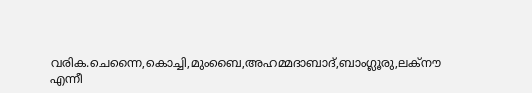വരിക.ചെന്നൈ,കൊച്ചി,മുംബൈ,അഹമ്മദാബാദ്,ബാംഗ്ലൂരു,ലക്‌നൗ എന്നീ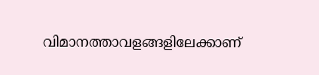വിമാനത്താവളങ്ങളിലേക്കാണ്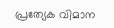പ്രത്യേക വിമാന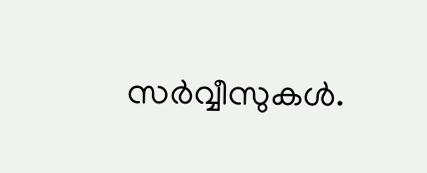സര്‍വ്വീസുകള്‍.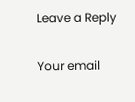Leave a Reply

Your email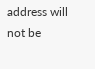address will not be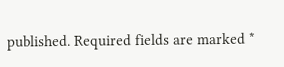published. Required fields are marked *